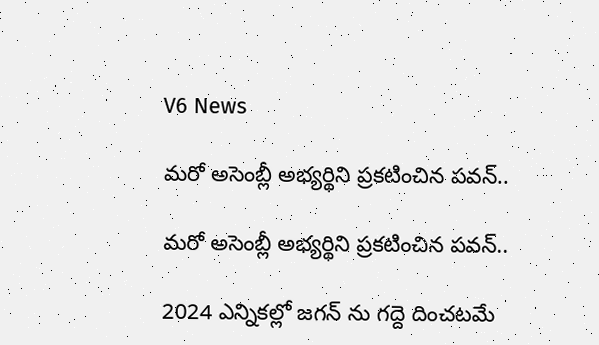V6 News

మరో అసెంబ్లీ అభ్యర్థిని ప్రకటించిన పవన్..

మరో అసెంబ్లీ అభ్యర్థిని ప్రకటించిన పవన్..

2024 ఎన్నికల్లో జగన్ ను గద్దె దించటమే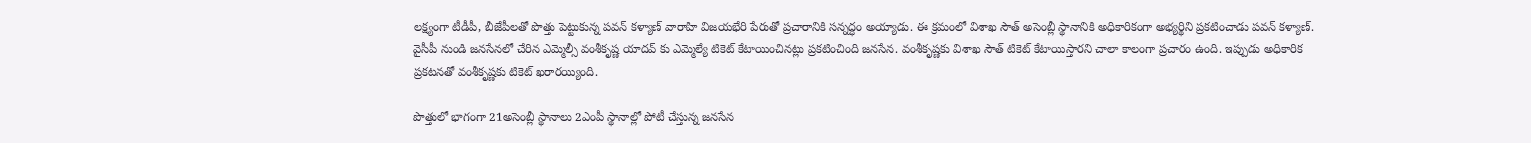లక్ష్యంగా టీడీపీ, బీజేపీలతో పొత్తు పెట్టుకున్న పవన్ కళ్యాణ్ వారాహి విజయభేరి పేరుతో ప్రచారానికి సన్నద్ధం అయ్యాడు. ఈ క్రమంలో విశాఖ సౌత్ అసెంబ్లీ స్థానానికి అధికారికంగా అభ్యర్థిని ప్రకటించాడు పవన్ కళ్యాణ్. వైసీపీ నుండి జనసేనలో చేరిన ఎమ్మెల్సీ వంశీకృష్ణ యాదవ్ కు ఎమ్మెల్యే టికెట్ కేటాయించినట్లు ప్రకటించింది జనసేన. వంశీకృష్ణకు విశాఖ సౌత్ టికెట్ కేటాయిస్తారని చాలా కాలంగా ప్రచారం ఉంది. ఇప్పుడు అధికారిక ప్రకటనతో వంశీకృష్ణకు టికెట్ ఖరారయ్యింది.

పొత్తులో భాగంగా 21అసెంబ్లీ స్థానాలు 2ఎంపీ స్థానాల్లో పోటీ చేస్తున్న జనసేన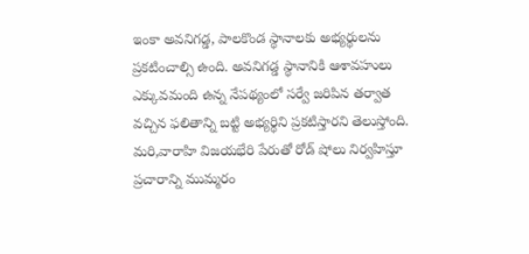ఇంకా అవనిగడ్డ, పాలకొండ స్థానాలకు అభ్యర్థులను ప్రకటించాల్సి ఉంది. అవనిగడ్డ స్థానానికి ఆశావహులు ఎక్కువమంది ఉన్న నేపథ్యంలో సర్వే జరిపిన తర్వాత వచ్చిన ఫలితాన్ని బట్టి అభ్యర్థిని ప్రకటిస్తారని తెలుస్తోంది. మరి,వారాహి విజయభేరి పేరుతో రోడ్ షోలు నిర్వహిస్తూ ప్రచారాన్ని ముమ్మరం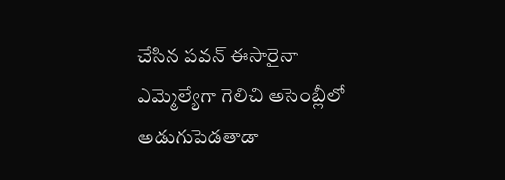చేసిన పవన్ ఈసారైనా ఎమ్మెల్యేగా గెలిచి అసెంబ్లీలో అడుగుపెడతాడా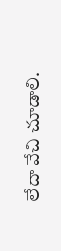లేదా వేచి చూడాలి.